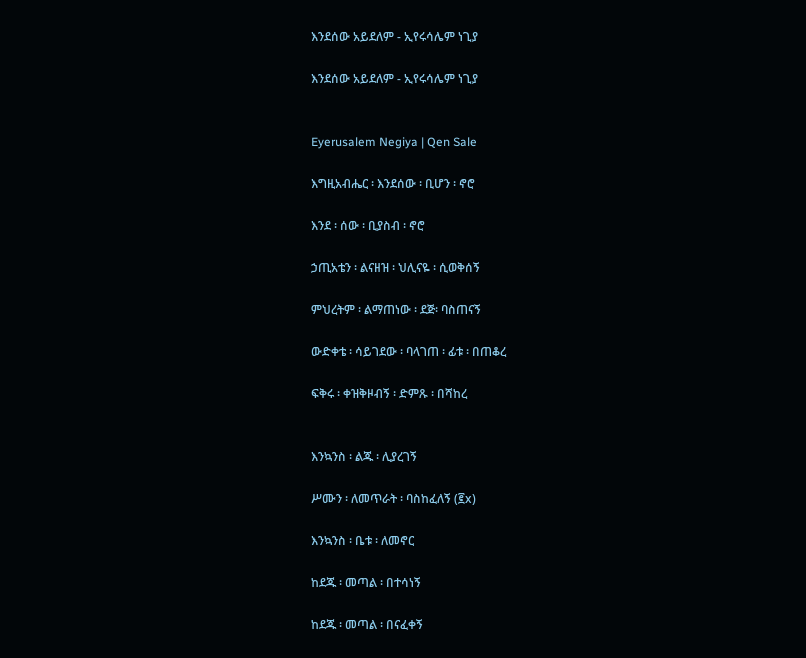እንደሰው አይደለም - ኢየሩሳሌም ነጊያ

እንደሰው አይደለም - ኢየሩሳሌም ነጊያ


Eyerusalem Negiya | Qen Sale

እግዚአብሔር ፡ እንደሰው ፡ ቢሆን ፡ ኖሮ

እንደ ፡ ሰው ፡ ቢያስብ ፡ ኖሮ

ኃጢአቴን ፡ ልናዘዝ ፡ ህሊናዬ ፡ ሲወቅሰኝ

ምህረትም ፡ ልማጠነው ፡ ደጅ፡ ባስጠናኝ

ውድቀቴ ፡ ሳይገደው ፡ ባላገጠ ፡ ፊቱ ፡ በጠቆረ

ፍቅሩ ፡ ቀዝቅዞብኝ ፡ ድምጹ ፡ በሻከረ


እንኳንስ ፡ ልጁ ፡ ሊያረገኝ

ሥሙን ፡ ለመጥራት ፡ ባስከፈለኝ (፪x)

እንኳንስ ፡ ቤቱ ፡ ለመኖር

ከደጁ ፡ መጣል ፡ በተሳነኝ

ከደጁ ፡ መጣል ፡ በናፈቀኝ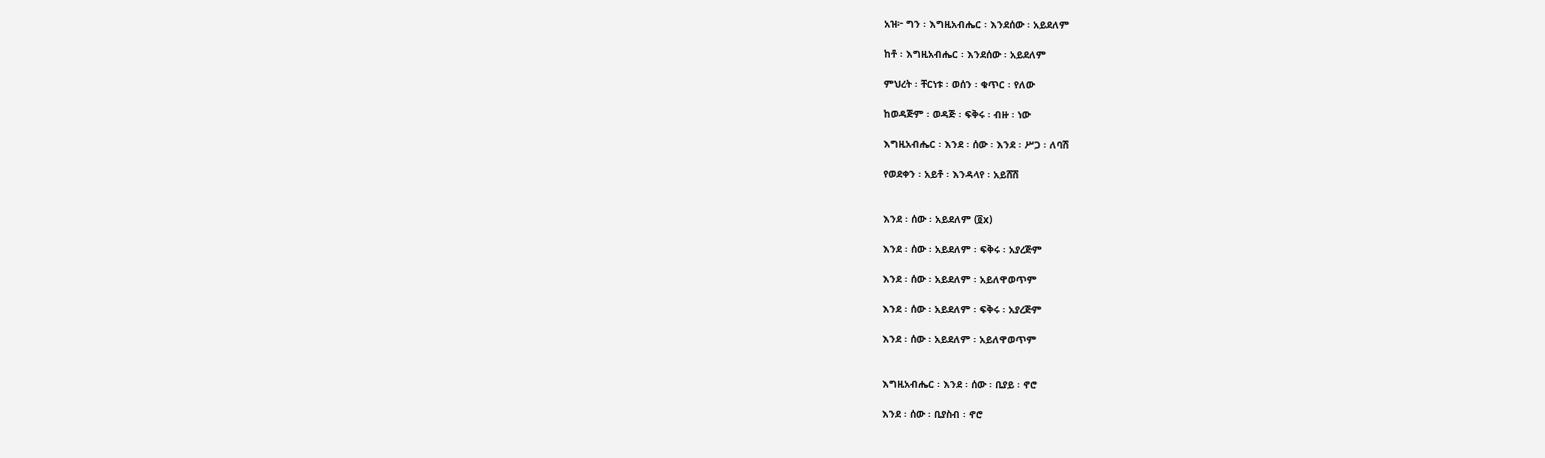አዝ፦ ግን ፡ እግዚአብሔር ፡ እንደሰው ፡ አይደለም

ከቶ ፡ እግዚአብሔር ፡ እንደሰው ፡ አይደለም

ምህረት ፡ ቸርነቱ ፡ ወሰን ፡ ቁጥር ፡ የለው

ከወዳጅም ፡ ወዳጅ ፡ ፍቅሩ ፡ ብዙ ፡ ነው

እግዚአብሔር ፡ እንደ ፡ ሰው ፡ እንደ ፡ ሥጋ ፡ ለባሽ

የወደቀን ፡ አይቶ ፡ እንዳላየ ፡ አይሸሽ


እንደ ፡ ሰው ፡ አይደለም (፬x)

እንደ ፡ ሰው ፡ አይደለም ፡ ፍቅሩ ፡ አያረጅም

እንደ ፡ ሰው ፡ አይደለም ፡ አይለዋወጥም

እንደ ፡ ሰው ፡ አይደለም ፡ ፍቅሩ ፡ አያረጅም

እንደ ፡ ሰው ፡ አይደለም ፡ አይለዋወጥም


እግዚአብሔር ፡ እንደ ፡ ሰው ፡ ቢያይ ፡ ኖሮ

እንደ ፡ ሰው ፡ ቢያስብ ፡ ኖሮ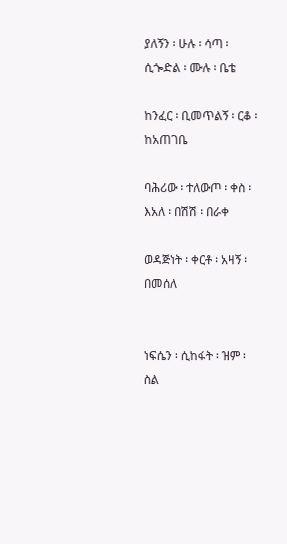ያለኝን ፡ ሁሉ ፡ ሳጣ ፡ ሲጐድል ፡ ሙሉ ፡ ቤቴ

ከንፈር ፡ ቢመጥልኝ ፡ ርቆ ፡ ከአጠገቤ

ባሕሪው ፡ ተለውጦ ፡ ቀስ ፡ እአለ ፡ በሽሽ ፡ በራቀ

ወዳጅነት ፡ ቀርቶ ፡ አዛኝ ፡ በመሰለ


ነፍሴን ፡ ሲከፋት ፡ ዝም ፡ ስል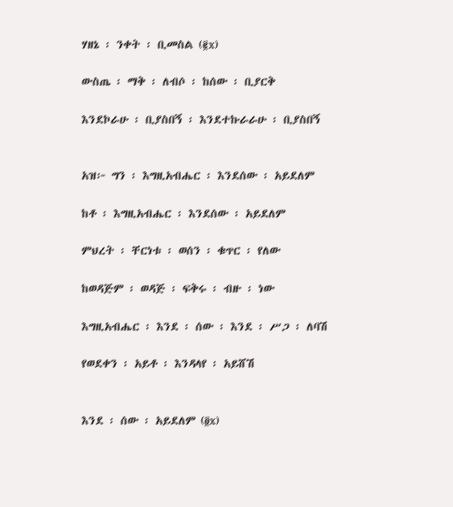ሃዘኔ ፡ ንቀት ፡ ቢመስል (፪x)

ውስጤ ፡ ማቅ ፡ ለብሶ ፡ ከሰው ፡ ቢያርቅ

እንደኮራሁ ፡ ቢያስበኝ ፡ እንደተኩራራሁ ፡ ቢያስበኝ


አዝ፦ ግን ፡ እግዚአብሔር ፡ እንደሰው ፡ አይደለም

ከቶ ፡ እግዚአብሔር ፡ እንደሰው ፡ አይደለም

ምህረት ፡ ቸርነቱ ፡ ወሰን ፡ ቁጥር ፡ የለው

ከወዳጅም ፡ ወዳጅ ፡ ፍቅሩ ፡ ብዙ ፡ ነው

እግዚአብሔር ፡ እንደ ፡ ሰው ፡ እንደ ፡ ሥጋ ፡ ለባሽ

የወደቀን ፡ አይቶ ፡ እንዳላየ ፡ አይሸሽ


እንደ ፡ ሰው ፡ አይደለም (፬x)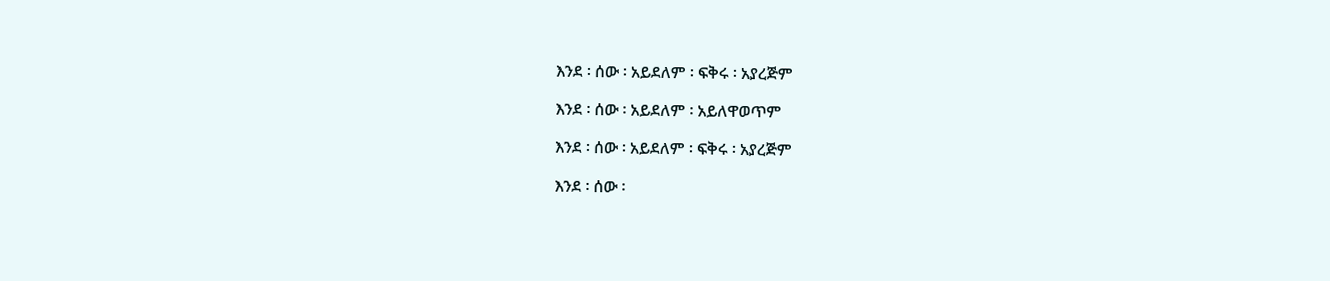እንደ ፡ ሰው ፡ አይደለም ፡ ፍቅሩ ፡ አያረጅም

እንደ ፡ ሰው ፡ አይደለም ፡ አይለዋወጥም

እንደ ፡ ሰው ፡ አይደለም ፡ ፍቅሩ ፡ አያረጅም

እንደ ፡ ሰው ፡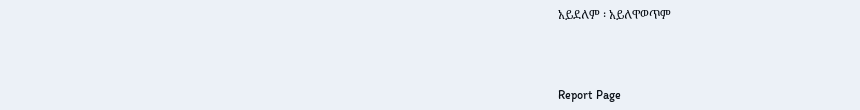አይደለም ፡ አይለዋወጥም



Report Page